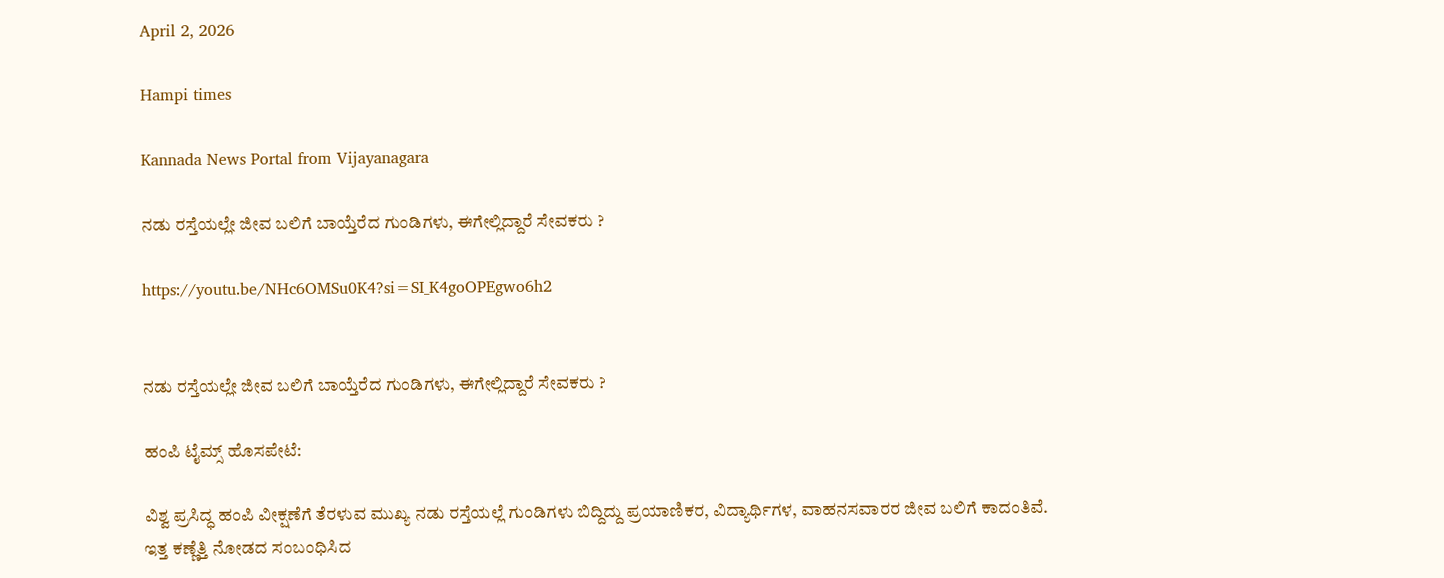April 2, 2026

Hampi times

Kannada News Portal from Vijayanagara

ನಡು ರಸ್ತೆಯಲ್ಲೇ ಜೀವ ಬಲಿಗೆ ಬಾಯ್ತೆರೆದ ಗುಂಡಿಗಳು, ಈಗೇಲ್ಲಿದ್ದಾರೆ ಸೇವಕರು ?

https://youtu.be/NHc6OMSu0K4?si=SI_K4goOPEgwo6h2


ನಡು ರಸ್ತೆಯಲ್ಲೇ ಜೀವ ಬಲಿಗೆ ಬಾಯ್ತೆರೆದ ಗುಂಡಿಗಳು, ಈಗೇಲ್ಲಿದ್ದಾರೆ ಸೇವಕರು ?

ಹಂಪಿ ಟೈಮ್ಸ್ ಹೊಸಪೇಟೆ:

ವಿಶ್ವ ಪ್ರಸಿದ್ಧ ಹಂಪಿ ವೀಕ್ಷಣೆಗೆ ತೆರಳುವ ಮುಖ್ಯ ನಡು ರಸ್ತೆಯಲ್ಲೆ ಗುಂಡಿಗಳು ಬಿದ್ದಿದ್ದು ಪ್ರಯಾಣಿಕರ, ವಿದ್ಯಾರ್ಥಿಗಳ, ವಾಹನ‌ಸವಾರರ ಜೀವ ಬಲಿಗೆ ಕಾದಂತಿವೆ. ಇತ್ತ‌ ಕಣ್ಣೆತ್ತಿ ನೋಡದ ಸಂಬಂಧಿಸಿದ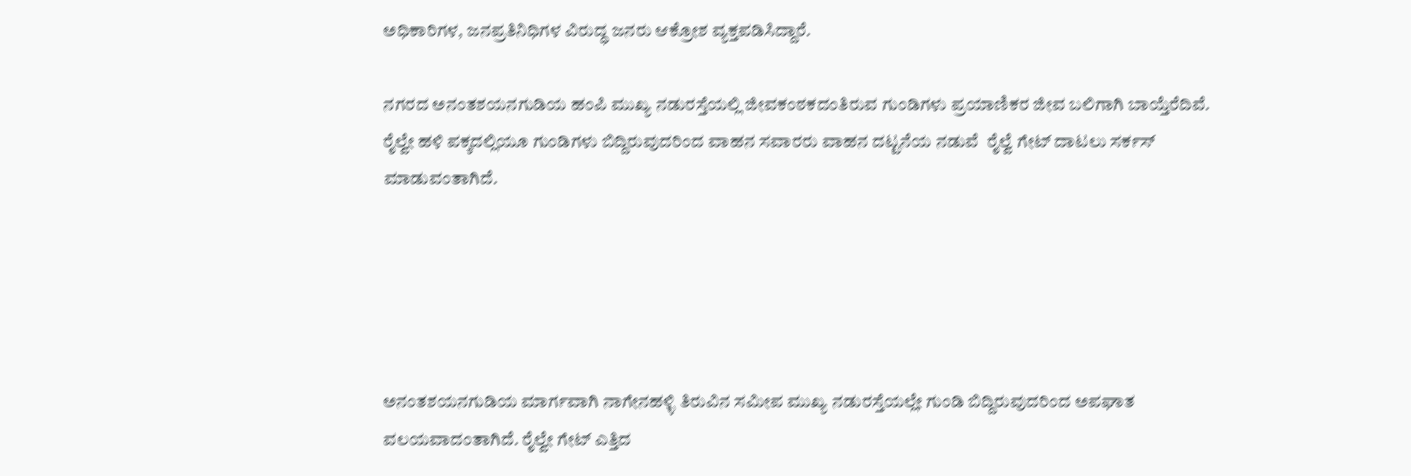ಅಧಿಕಾರಿಗಳ, ಜನಪ್ರತಿನಿಧಿಗಳ ವಿರುದ್ಧ ಜನರು ಆಕ್ರೋಶ ವ್ಯಕ್ತಪಡಿಸಿದ್ದಾರೆ.

ನಗರದ ಅನಂತಶಯನಗುಡಿಯ ಹಂಪಿ‌ ಮುಖ್ಯ ನಡುರಸ್ತೆಯಲ್ಲಿ ಜೀವಕಂಠಕದಂತಿರುವ ಗುಂಡಿಗಳು ಪ್ರಯಾಣಿಕರ ಜೀವ ಬಲಿಗಾಗಿ ಬಾಯ್ತೆರೆದಿವೆ. ರೈಲ್ವೇ ಹಳಿ ಪಕ್ಕದಲ್ಲಿಯೂ ಗುಂಡಿಗಳು ಬಿದ್ದಿರುವುದರಿಂದ ವಾಹನ ಸವಾರರು ವಾಹನ ದಟ್ಟನೆಯ ನಡುವೆ  ರೈಲ್ವೆ ಗೇಟ್ ದಾಟಲು ಸರ್ಕಸ್ ಮಾಡುವಂತಾಗಿದೆ.





ಅನಂತಶಯನಗುಡಿಯ ಮಾರ್ಗವಾಗಿ ನಾಗೇನಹಳ್ಳಿ ತಿರುವಿನ ಸಮೀಪ ಮುಖ್ಯ ನಡುರಸ್ತೆಯಲ್ಲೇ ಗುಂಡಿ ಬಿದ್ದಿರುವುದರಿಂದ ಅಪಘಾತ ವಲಯವಾದಂತಾಗಿದೆ. ರೈಲ್ವೇ ಗೇಟ್ ಎತ್ತಿದ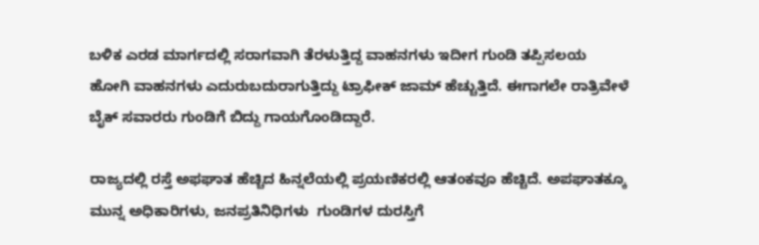ಬಳಿಕ ಎರಡ ಮಾರ್ಗದಲ್ಲಿ ಸರಾಗವಾಗಿ ತೆರಳುತ್ತಿದ್ದ ವಾಹನಗಳು ಇದೀಗ ಗುಂಡಿ ತಪ್ಪಿಸಲಯ ಹೋಗಿ ವಾಹನಗಳು ಎದುರುಬದುರಾಗುತ್ತಿದ್ದು ಟ್ರಾಫೀಕ್ ಜಾಮ್ ಹೆಚ್ಚುತ್ತಿದೆ. ಈಗಾಗಲೇ ರಾತ್ರಿವೇಳೆ ಬೈಕ್ ಸವಾರರು ಗುಂಡಿಗೆ ಬಿದ್ದು ಗಾಯಗೊಂಡಿದ್ದಾರೆ.

ರಾಜ್ಯದಲ್ಲಿ ರಸ್ತೆ ಅಫಘಾತ ಹೆಚ್ಚಿದ ಹಿನ್ನಲೆಯಲ್ಲಿ ಪ್ರಯಣಿಕರಲ್ಲಿ ಆತಂಕವೂ ಹೆಚ್ಚಿದೆ. ಅಪಘಾತಕ್ಕೂ ಮುನ್ನ ಅಧಿಕಾರಿಗಳು, ಜನಪ್ರತಿನಿಧಿಗಳು  ಗುಂಡಿಗಳ ದುರಸ್ತಿಗೆ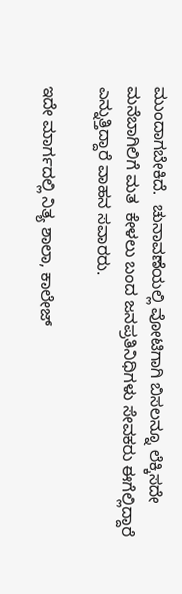ಮುಂದಾಗಬೇಕಿದೆ.  ಚುನಾವಣೆಯಲ್ಲಿ ವೋಟಿಗಾಗಿ ಬಿಸಲನ್ನೂ ಲೆಕ್ಕಿಸದೇ ಮನೆಬಾಗಿಲಿಗೆ ಮತ  ಕೇಳಲು ಬಂದ ಜನಪ್ರತಿನಿಧಿಗಳು ಸೇವಕರು ಈಗೆಲ್ಲಿದ್ದಾರೆ ಎನ್ನುತ್ತಿದ್ದಾರೆ ವಾಹನ ಸವಾರರು.

ಇದೇ ಮಾರ್ಗದಲ್ಲಿ ನಿತ್ಯ ಶಾಲಾ, ಕಾಲೇಜ್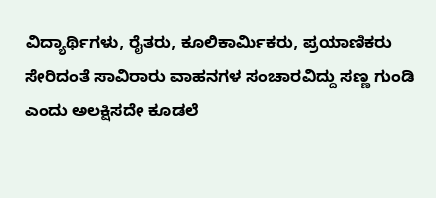ವಿದ್ಯಾರ್ಥಿಗಳು, ರೈತರು, ಕೂಲಿ‌ಕಾರ್ಮಿಕರು, ಪ್ರಯಾಣಿಕರು ಸೇರಿದಂತೆ ಸಾವಿರಾರು ವಾಹನಗಳ ಸಂಚಾರವಿದ್ದು ಸಣ್ಣ ಗುಂಡಿ ಎಂದು ಅಲಕ್ಷಿಸದೇ ಕೂಡಲೆ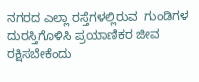ನಗರದ ಎಲ್ಲಾ ರಸ್ತೆಗಳಲ್ಲಿರುವ  ಗುಂಡಿಗಳ ದುರಸ್ತಿಗೊಳಿಸಿ ಪ್ರಯಾಣಿಕರ ಜೀವ ರಕ್ಷಿಸಬೇಕೆಂದು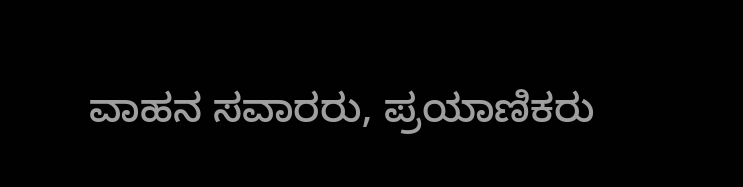ವಾಹನ ಸವಾರರು, ಪ್ರಯಾಣಿಕರು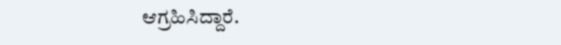ಆಗ್ರಹಿಸಿದ್ದಾರೆ.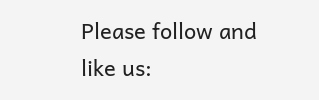Please follow and like us: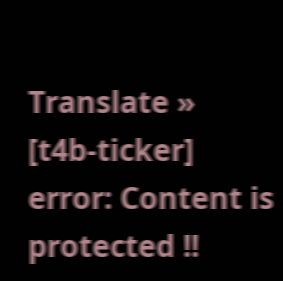Translate »
[t4b-ticker]
error: Content is protected !!